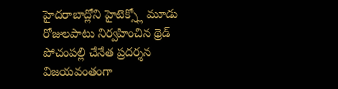హైదరాబాద్లోని హైటెక్స్లో మూడు రోజులపాటు నిర్వహించిన థ్రెడ్ పోచంపల్లి చేనేత ప్రదర్శన విజయవంతంగా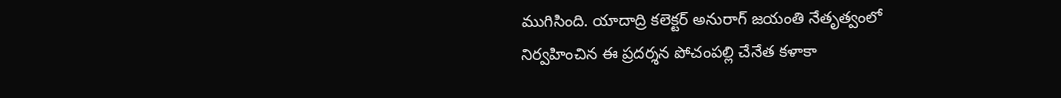ముగిసింది. యాదాద్రి కలెక్టర్ అనురాగ్ జయంతి నేతృత్వంలో నిర్వహించిన ఈ ప్రదర్శన పోచంపల్లి చేనేత కళాకా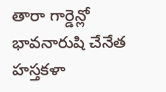తారా గార్డెన్లో భావనారుషి చేనేత హస్తకళా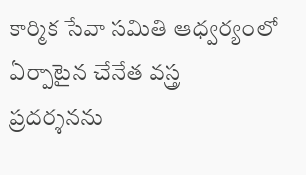కార్మిక సేవా సమితి ఆధ్వర్యంలో ఏర్పాటైన చేనేత వస్త్ర ప్రదర్శనను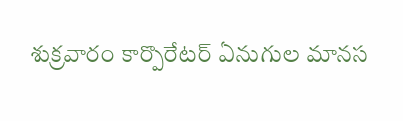శుక్రవారం కార్పొరేటర్ ఏనుగుల మానస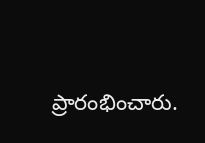ప్రారంభించారు.